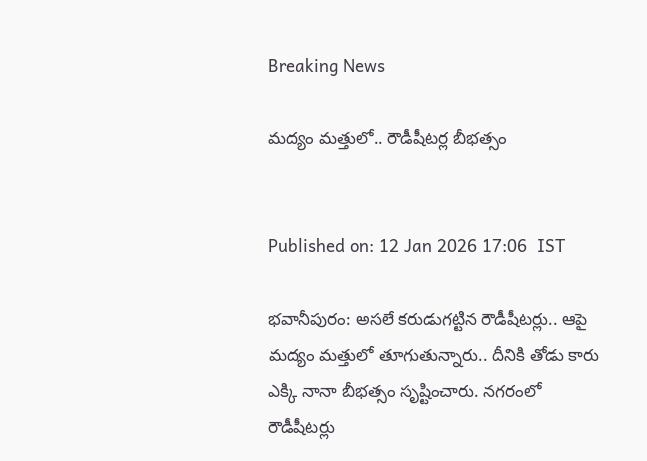Breaking News

మద్యం మత్తులో.. రౌడీషీటర్ల బీభత్సం


Published on: 12 Jan 2026 17:06  IST

భవానీపురం: అసలే కరుడుగట్టిన రౌడీషీటర్లు.. ఆపై మద్యం మత్తులో తూగుతున్నారు.. దీనికి తోడు కారు ఎక్కి నానా బీభత్సం సృష్టించారు. నగరంలో రౌడీషీటర్లు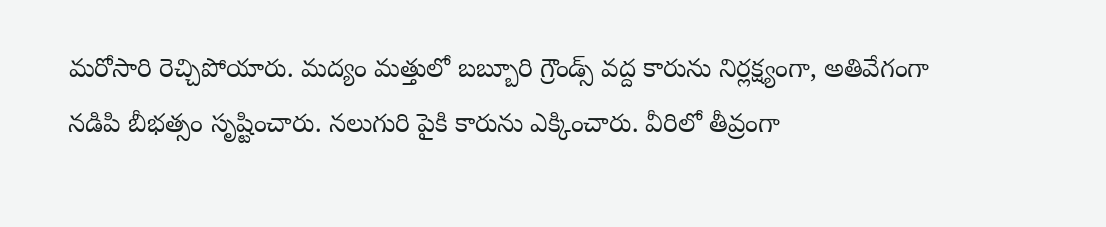మరోసారి రెచ్చిపోయారు. మద్యం మత్తులో బబ్బూరి గ్రౌండ్స్‌ వద్ద కారును నిర్లక్ష్యంగా, అతివేగంగా నడిపి బీభత్సం సృష్టించారు. నలుగురి పైకి కారును ఎక్కించారు. వీరిలో తీవ్రంగా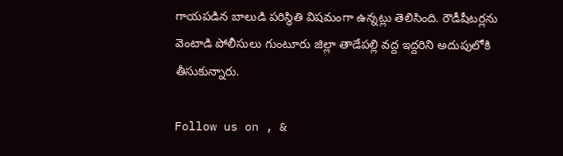గాయపడిన బాలుడి పరిస్థితి విషమంగా ఉన్నట్లు తెలిసింది. రౌడీషీటర్లను వెంటాడి పోలీసులు గుంటూరు జిల్లా తాడేపల్లి వద్ద ఇద్దరిని అదుపులోకి తీసుకున్నారు.

Follow us on , &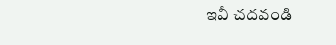ఇవీ చదవండి